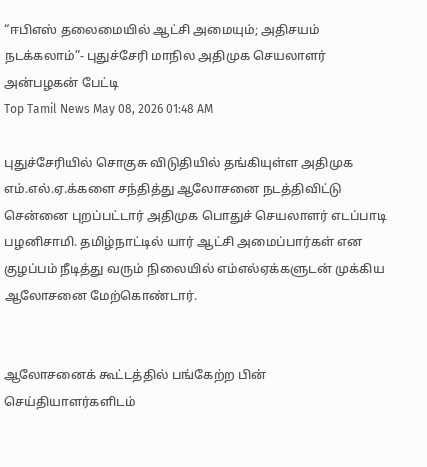“ஈபிஎஸ் தலைமையில் ஆட்சி அமையும்; அதிசயம் நடக்கலாம்”- புதுச்சேரி மாநில அதிமுக செயலாளர் அன்பழகன் பேட்டி
Top Tamil News May 08, 2026 01:48 AM

புதுச்சேரியில் சொகுசு விடுதியில் தங்கியுள்ள அதிமுக எம்.எல்.ஏ.க்களை சந்தித்து ஆலோசனை நடத்திவிட்டு சென்னை புறப்பட்டார் அதிமுக பொதுச் செயலாளர் எடப்பாடி பழனிசாமி. தமிழ்நாட்டில் யார் ஆட்சி அமைப்பார்கள் என குழப்பம் நீடித்து வரும் நிலையில் எம்எல்ஏக்களுடன் முக்கிய ஆலோசனை மேற்கொண்டார்.


ஆலோசனைக் கூட்டத்தில் பங்கேற்ற பின் செய்தியாளர்களிடம்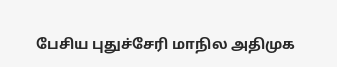பேசிய புதுச்சேரி மாநில அதிமுக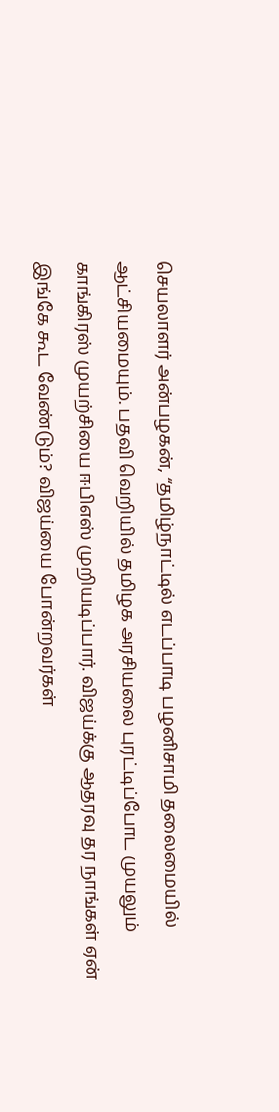செயலாளர் அன்பழகன், “தமிழ்நாட்டில் எடப்பாடி பழனிசாமி தலைமையில் ஆட்சியமையும். பதவி வெறியில் தமிழக அரசியலை புரட்டிப்போட முயலும் காங்கிரஸ் முயற்சியை ஈபிஎஸ் முறியடிப்பார். விஜய்க்கு ஆதரவு தர நாங்கள் ஏன் இங்கே கூட வேண்டும்? விஜய்யை போன்றவர்கள்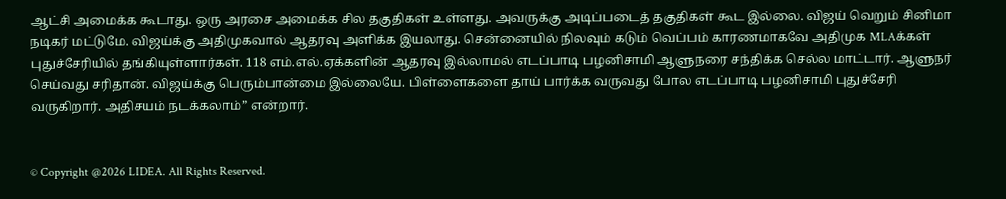ஆட்சி அமைக்க கூடாது. ஒரு அரசை அமைக்க சில தகுதிகள் உள்ளது. அவருக்கு அடிப்படைத் தகுதிகள் கூட இல்லை. விஜய் வெறும் சினிமா நடிகர் மட்டுமே. விஜய்க்கு அதிமுகவால் ஆதரவு அளிக்க இயலாது. சென்னையில் நிலவும் கடும் வெப்பம் காரணமாகவே அதிமுக MLAக்கள் புதுச்சேரியில் தங்கியுள்ளார்கள். 118 எம்.எல்.ஏக்களின் ஆதரவு இல்லாமல் எடப்பாடி பழனிசாமி ஆளுநரை சந்திக்க செல்ல மாட்டார். ஆளுநர் செய்வது சரிதான். விஜய்க்கு பெரும்பான்மை இல்லையே. பிள்ளைகளை தாய் பார்க்க வருவது போல எடப்பாடி பழனிசாமி புதுச்சேரி வருகிறார். அதிசயம் நடக்கலாம்” என்றார்.


© Copyright @2026 LIDEA. All Rights Reserved.